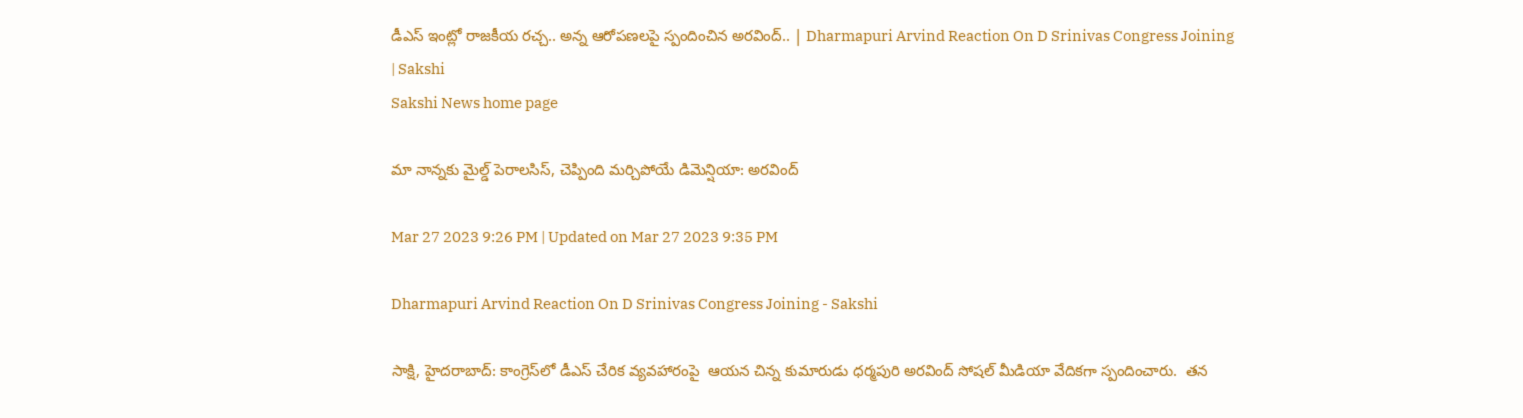డీఎస్ ఇంట్లో రాజకీయ రచ్చ.. అన్న ఆరోపణలపై స్పందించిన అరవింద్‌.. | Dharmapuri Arvind Reaction On D Srinivas Congress Joining | Sakshi
Sakshi News home page

మా నాన్నకు మైల్డ్ పెరాలసిస్‌, చెప్పింది మర్చిపోయే డిమెన్షియా: అరవింద్‌

Mar 27 2023 9:26 PM | Updated on Mar 27 2023 9:35 PM

Dharmapuri Arvind Reaction On D Srinivas Congress Joining - Sakshi

సాక్షి, హైదరాబాద్‌: కాంగ్రెస్‌లో డీఎస్ చేరిక వ్యవహారంపై  ఆయన చిన్న కుమారుడు ధర్మపురి అరవింద్ సోషల్ మీడియా వేదికగా స్పందించారు.  తన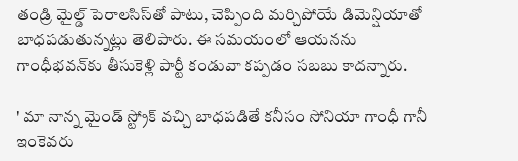తండ్రి మైల్డ్ పెరాలసిస్‌తో పాటు, చెప్పింది మర్చిపోయే డిమెన్షియాతో బాధపడుతున్నట్లు తెలిపారు. ఈ సమయంలో ఆయనను గాంధీభవన్‌కు తీసుకెళ్లి పార్టీ కండువా కప్పడం సబబు కాదన్నారు.

' మా నాన్న మైండ్ స్ట్రోక్ వచ్చి బాధపడితే కనీసం సోనియా గాంధీ గానీ ఇంకెవరు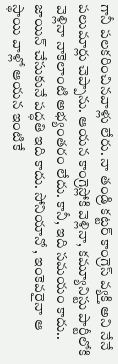గానీ పలకరించినవాళ్లు లేరు. నా తండ్రి కట్టర్ కాంగ్రెస్ వ్యక్తి అని నేనే పలుమార్లు చెప్పాను. ఆయన కాంగ్రెస్లోకి వెళ్లినా, కమ్యూనిస్టు పార్టీలోకి వెళ్లినా నాకెలాంటి అభ్యంతరం లేదు. కానీ, ఇది సమయం కాదు.. జాయిన్ చేసుకునే పద్ధతి ఇది కాదు. సోనియానో , ఇంకెవరైనా ఆ స్థాయి వాళ్లో ఆయన ఇంటికే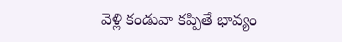వెళ్లి కండువా కప్పితే భావ్యం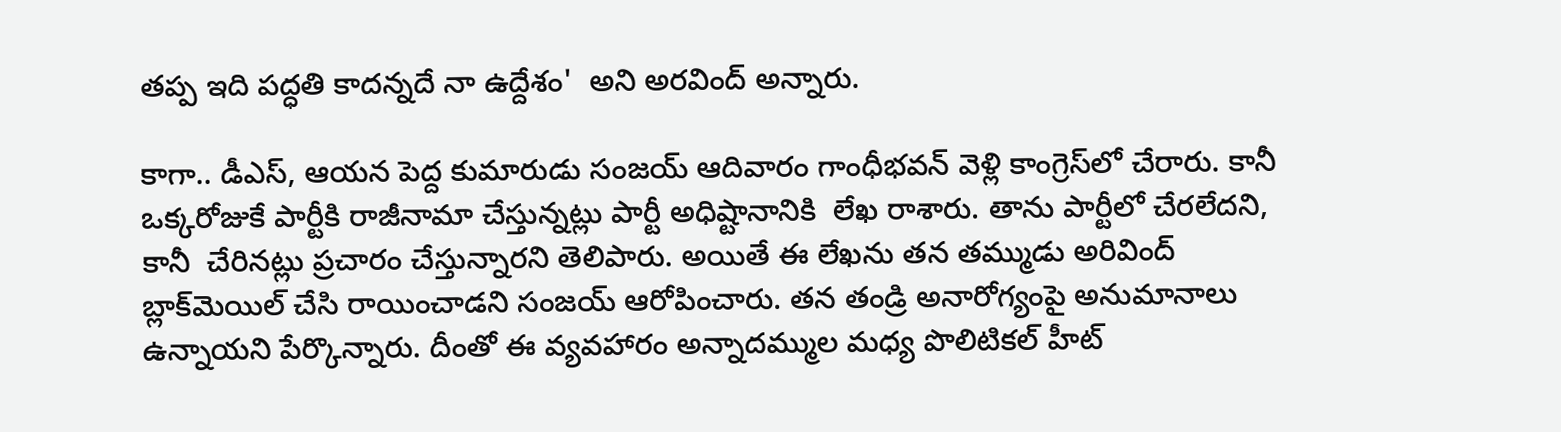తప్ప ఇది పద్ధతి కాదన్నదే నా ఉద్దేశం'  అని అరవింద్ అన్నారు.

కాగా.. డీఎస్, ఆయన పెద్ద కుమారుడు సంజయ్ ఆదివారం గాంధీభవన్‌ వెళ్లి కాంగ్రెస్‌లో చేరారు. కానీ ఒక్కరోజుకే పార్టీకి రాజీనామా చేస్తున్నట్లు పార్టీ అధిష్టానానికి  లేఖ రాశారు. తాను పార్టీలో చేరలేదని, కానీ  చేరినట్లు ప్రచారం చేస్తున్నారని తెలిపారు. అయితే ఈ లేఖను తన తమ్ముడు అరివింద్ బ్లాక్‌మెయిల్ చేసి రాయించాడని సంజయ్ ఆరోపించారు. తన తండ్రి అనారోగ్యంపై అనుమానాలు ఉన్నాయని పేర్కొన్నారు. దీంతో ఈ వ్యవహారం అన్నాదమ్ముల మధ్య పొలిటికల్ హీట్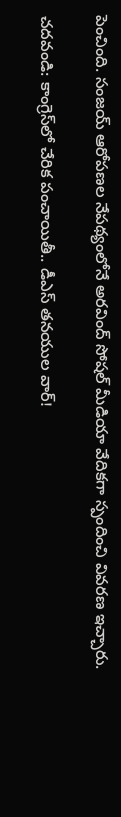పెంచింది. సంజయ్ ఆరోపణల నేపథ్యంలోనే అరవింద్ సోషల్ మీడియా వేదికగా స్పందించి వివరణ ఇచ్చారు.

చదవండి: కాంగ్రెస్‌లో చేరిక పంచాయితీ.. డీఎస్‌ తనయుల వార్‌!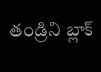తండ్రిని బ్లాక్‌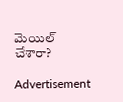మెయిల్‌ చేశారా?

Advertisement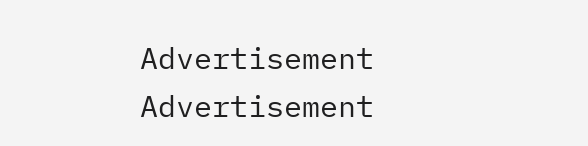Advertisement
Advertisement